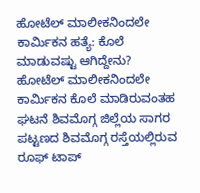ಹೋಟೆಲ್ ಮಾಲೀಕನಿಂದಲೇ ಕಾರ್ಮಿಕನ ಹತ್ಯೆ: ಕೊಲೆ ಮಾಡುವಷ್ಟು ಆಗಿದ್ದೇನು?
ಹೋಟೆಲ್ ಮಾಲೀಕನಿಂದಲೇ ಕಾರ್ಮಿಕನ ಕೊಲೆ ಮಾಡಿರುವಂತಹ ಘಟನೆ ಶಿವಮೊಗ್ಗ ಜಿಲ್ಲೆಯ ಸಾಗರ ಪಟ್ಟಣದ ಶಿವಮೊಗ್ಗ ರಸ್ತೆಯಲ್ಲಿರುವ ರೂಫ್ ಟಾಪ್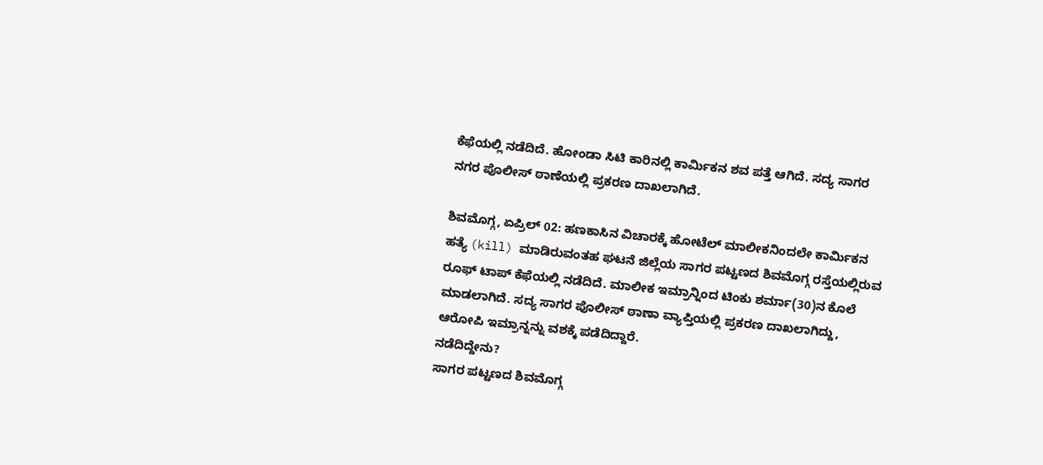ಕೆಫೆಯಲ್ಲಿ ನಡೆದಿದೆ. ಹೋಂಡಾ ಸಿಟಿ ಕಾರಿನಲ್ಲಿ ಕಾರ್ಮಿಕನ ಶವ ಪತ್ತೆ ಆಗಿದೆ. ಸದ್ಯ ಸಾಗರ ನಗರ ಪೊಲೀಸ್ ಠಾಣೆಯಲ್ಲಿ ಪ್ರಕರಣ ದಾಖಲಾಗಿದೆ.

ಶಿವಮೊಗ್ಗ, ಏಪ್ರಿಲ್ 02: ಹಣಕಾಸಿನ ವಿಚಾರಕ್ಕೆ ಹೋಟೆಲ್ ಮಾಲೀಕನಿಂದಲೇ ಕಾರ್ಮಿಕನ ಹತ್ಯೆ (kill) ಮಾಡಿರುವಂತಹ ಘಟನೆ ಜಿಲ್ಲೆಯ ಸಾಗರ ಪಟ್ಟಣದ ಶಿವಮೊಗ್ಗ ರಸ್ತೆಯಲ್ಲಿರುವ ರೂಫ್ ಟಾಪ್ ಕೆಫೆಯಲ್ಲಿ ನಡೆದಿದೆ. ಮಾಲೀಕ ಇಮ್ರಾನ್ನಿಂದ ಟಿಂಕು ಶರ್ಮಾ(30)ನ ಕೊಲೆ ಮಾಡಲಾಗಿದೆ. ಸದ್ಯ ಸಾಗರ ಪೊಲೀಸ್ ಠಾಣಾ ವ್ಯಾಪ್ತಿಯಲ್ಲಿ ಪ್ರಕರಣ ದಾಖಲಾಗಿದ್ದು, ಆರೋಪಿ ಇಮ್ರಾನ್ನನ್ನು ವಶಕ್ಕೆ ಪಡೆದಿದ್ದಾರೆ.
ನಡೆದಿದ್ದೇನು?
ಸಾಗರ ಪಟ್ಟಣದ ಶಿವಮೊಗ್ಗ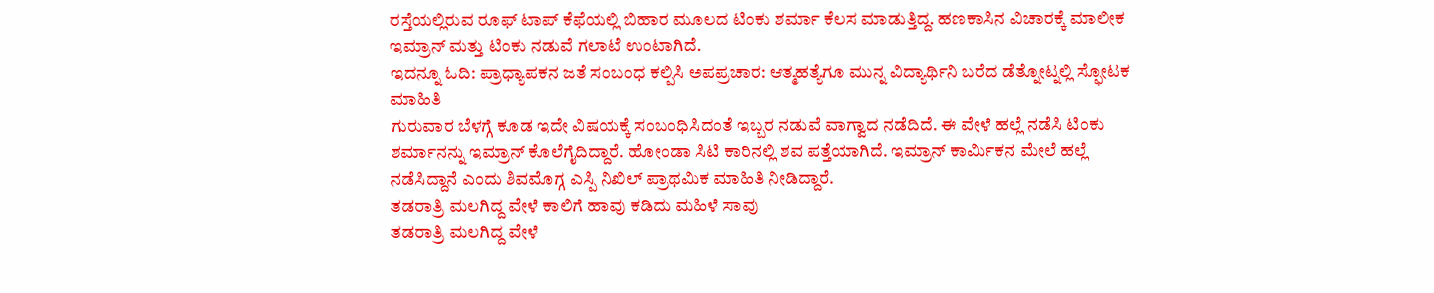ರಸ್ತೆಯಲ್ಲಿರುವ ರೂಫ್ ಟಾಪ್ ಕೆಫೆಯಲ್ಲಿ ಬಿಹಾರ ಮೂಲದ ಟಿಂಕು ಶರ್ಮಾ ಕೆಲಸ ಮಾಡುತ್ತಿದ್ದ. ಹಣಕಾಸಿನ ವಿಚಾರಕ್ಕೆ ಮಾಲೀಕ ಇಮ್ರಾನ್ ಮತ್ತು ಟಿಂಕು ನಡುವೆ ಗಲಾಟೆ ಉಂಟಾಗಿದೆ.
ಇದನ್ನೂ ಓದಿ: ಪ್ರಾಧ್ಯಾಪಕನ ಜತೆ ಸಂಬಂಧ ಕಲ್ಪಿಸಿ ಅಪಪ್ರಚಾರ: ಆತ್ಮಹತ್ಯೆಗೂ ಮುನ್ನ ವಿದ್ಯಾರ್ಥಿನಿ ಬರೆದ ಡೆತ್ನೋಟ್ನಲ್ಲಿ ಸ್ಫೋಟಕ ಮಾಹಿತಿ
ಗುರುವಾರ ಬೆಳಗ್ಗೆ ಕೂಡ ಇದೇ ವಿಷಯಕ್ಕೆ ಸಂಬಂಧಿಸಿದಂತೆ ಇಬ್ಬರ ನಡುವೆ ವಾಗ್ವಾದ ನಡೆದಿದೆ. ಈ ವೇಳೆ ಹಲ್ಲೆ ನಡೆಸಿ ಟಿಂಕು ಶರ್ಮಾನನ್ನು ಇಮ್ರಾನ್ ಕೊಲೆಗೈದಿದ್ದಾರೆ. ಹೋಂಡಾ ಸಿಟಿ ಕಾರಿನಲ್ಲಿ ಶವ ಪತ್ತೆಯಾಗಿದೆ. ಇಮ್ರಾನ್ ಕಾರ್ಮಿಕನ ಮೇಲೆ ಹಲ್ಲೆ ನಡೆಸಿದ್ದಾನೆ ಎಂದು ಶಿವಮೊಗ್ಗ ಎಸ್ಪಿ ನಿಖಿಲ್ ಪ್ರಾಥಮಿಕ ಮಾಹಿತಿ ನೀಡಿದ್ದಾರೆ.
ತಡರಾತ್ರಿ ಮಲಗಿದ್ದ ವೇಳೆ ಕಾಲಿಗೆ ಹಾವು ಕಡಿದು ಮಹಿಳೆ ಸಾವು
ತಡರಾತ್ರಿ ಮಲಗಿದ್ದ ವೇಳೆ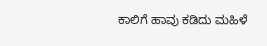ಕಾಲಿಗೆ ಹಾವು ಕಡಿದು ಮಹಿಳೆ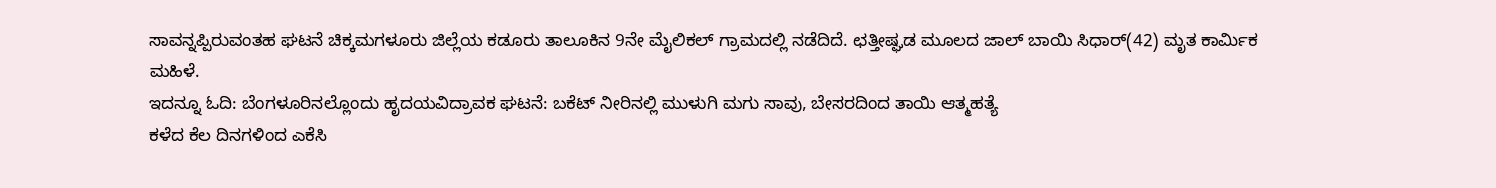ಸಾವನ್ನಪ್ಪಿರುವಂತಹ ಘಟನೆ ಚಿಕ್ಕಮಗಳೂರು ಜಿಲ್ಲೆಯ ಕಡೂರು ತಾಲೂಕಿನ 9ನೇ ಮೈಲಿಕಲ್ ಗ್ರಾಮದಲ್ಲಿ ನಡೆದಿದೆ. ಛತ್ತೀಷ್ಘಡ ಮೂಲದ ಜಾಲ್ ಬಾಯಿ ಸಿಧಾರ್(42) ಮೃತ ಕಾರ್ಮಿಕ ಮಹಿಳೆ.
ಇದನ್ನೂ ಓದಿ: ಬೆಂಗಳೂರಿನಲ್ಲೊಂದು ಹೃದಯವಿದ್ರಾವಕ ಘಟನೆ: ಬಕೆಟ್ ನೀರಿನಲ್ಲಿ ಮುಳುಗಿ ಮಗು ಸಾವು, ಬೇಸರದಿಂದ ತಾಯಿ ಆತ್ಮಹತ್ಯೆ
ಕಳೆದ ಕೆಲ ದಿನಗಳಿಂದ ಎಕೆಸಿ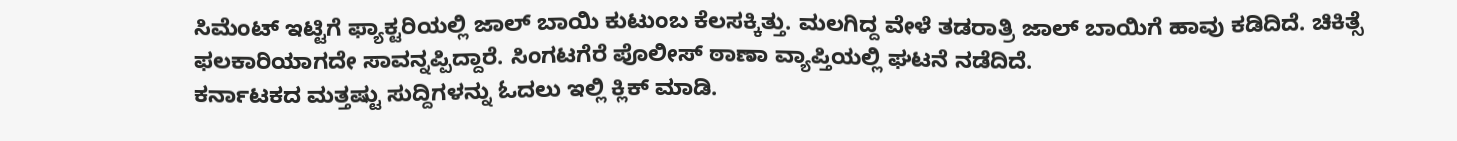ಸಿಮೆಂಟ್ ಇಟ್ಟಿಗೆ ಫ್ಯಾಕ್ಟರಿಯಲ್ಲಿ ಜಾಲ್ ಬಾಯಿ ಕುಟುಂಬ ಕೆಲಸಕ್ಕಿತ್ತು. ಮಲಗಿದ್ದ ವೇಳೆ ತಡರಾತ್ರಿ ಜಾಲ್ ಬಾಯಿಗೆ ಹಾವು ಕಡಿದಿದೆ. ಚಿಕಿತ್ಸೆ ಫಲಕಾರಿಯಾಗದೇ ಸಾವನ್ನಪ್ಪಿದ್ದಾರೆ. ಸಿಂಗಟಗೆರೆ ಪೊಲೀಸ್ ಠಾಣಾ ವ್ಯಾಪ್ತಿಯಲ್ಲಿ ಘಟನೆ ನಡೆದಿದೆ.
ಕರ್ನಾಟಕದ ಮತ್ತಷ್ಟು ಸುದ್ದಿಗಳನ್ನು ಓದಲು ಇಲ್ಲಿ ಕ್ಲಿಕ್ ಮಾಡಿ.